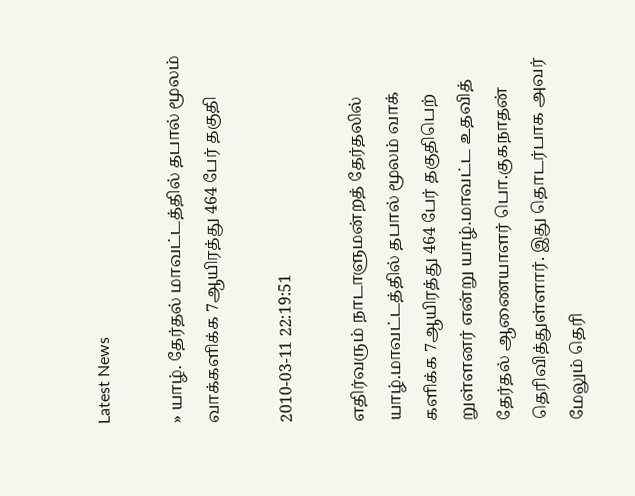Latest News

» யாழ். தேர்தல் மாவட்டத்தில் தபால் மூலம் வாக்களிக்க 7ஆயிரத்து 464 பேர் தகுதி

2010-03-11 22:19:51

எதிர்வரும் நாடாளுமன்றத் தேர்தலில் யாழ்.மாவட்டத்தில் தபால் மூலம் வாக் களிக்க 7ஆயிரத்து 464 பேர் தகுதிபெற் றுள்ளனர் என்று யாழ்.மாவட்ட உதவித் தேர்தல் ஆணையாளர் பொ.குகநாதன் தெரிவித்துள்ளார். இது தொடர்பாக அவர் மேலும் தெரி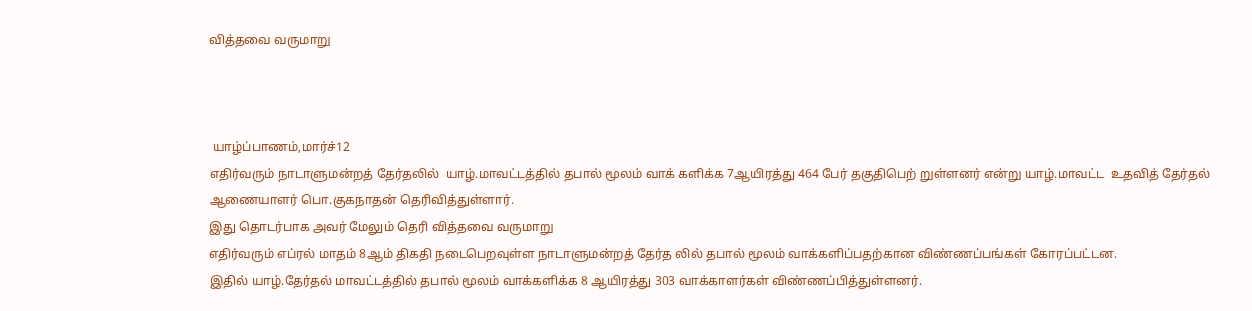வித்தவை வருமாறு



 யாழ்ப்பாணம்,மார்ச்12
எதிர்வரும் நாடாளுமன்றத் தேர்தலில்  யாழ்.மாவட்டத்தில் தபால் மூலம் வாக் களிக்க 7ஆயிரத்து 464 பேர் தகுதிபெற் றுள்ளனர் என்று யாழ்.மாவட்ட  உதவித் தேர்தல் ஆணையாளர் பொ.குகநாதன் தெரிவித்துள்ளார்.
இது தொடர்பாக அவர் மேலும் தெரி வித்தவை வருமாறு
எதிர்வரும் எப்ரல் மாதம் 8ஆம் திகதி நடைபெறவுள்ள நாடாளுமன்றத் தேர்த லில் தபால் மூலம் வாக்களிப்பதற்கான விண்ணப்பங்கள் கோரப்பட்டன.
இதில் யாழ்.தேர்தல் மாவட்டத்தில் தபால் மூலம் வாக்களிக்க 8 ஆயிரத்து 303 வாக்காளர்கள் விண்ணப்பித்துள்ளனர்.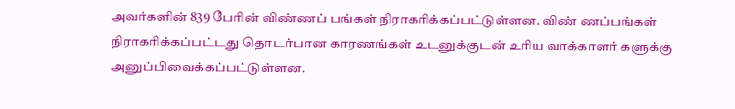அவர்களின் 839 பேரின் விண்ணப் பங்கள் நிராகரிக்கப்பட்டுள்ளன. விண் ணப்பங்கள் நிராகரிக்கப்பட்டது தொடர்பான காரணங்கள் உடனுக்குடன் உரிய வாக்காளர் களுக்கு அனுப்பிவைக்கப்பட்டுள்ளன.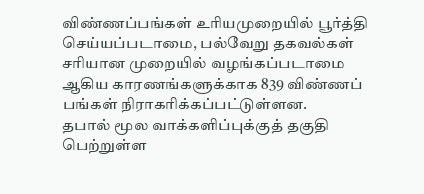விண்ணப்பங்கள் உரியமுறையில் பூர்த்தி செய்யப்படாமை, பல்வேறு தகவல்கள் சரியான முறையில் வழங்கப்படாமை ஆகிய காரணங்களுக்காக 839 விண்ணப் பங்கள் நிராகரிக்கப்பட்டுள்ளன.
தபால் மூல வாக்களிப்புக்குத் தகுதி பெற்றுள்ள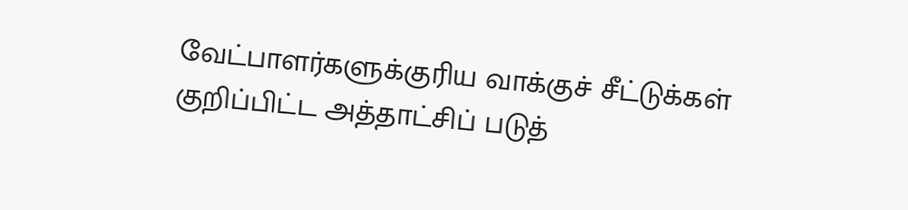வேட்பாளர்களுக்குரிய வாக்குச் சீட்டுக்கள் குறிப்பிட்ட அத்தாட்சிப் படுத்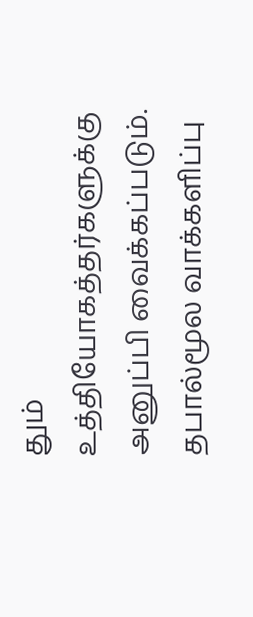தும் உத்தியோகத்தர்களுக்கு அனுப்பி வைக்கப்படும்.
தபால்மூல வாக்களிப்பு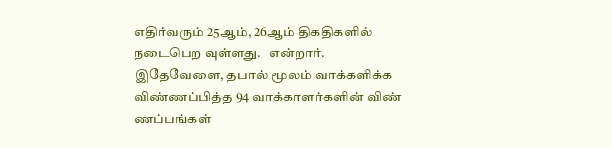எதிர்வரும் 25ஆம், 26ஆம் திகதிகளில் நடைபெற வுள்ளது.   என்றார்.
இதேவேளை, தபால் மூலம் வாக்களிக்க விண்ணப்பித்த 94 வாக்காளர்களின் விண் ணப்பங்கள்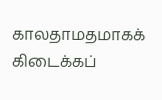காலதாமதமாகக் கிடைக்கப்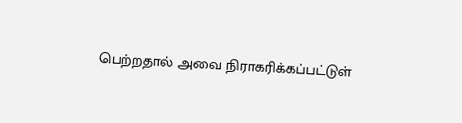பெற்றதால் அவை நிராகரிக்கப்பட்டுள்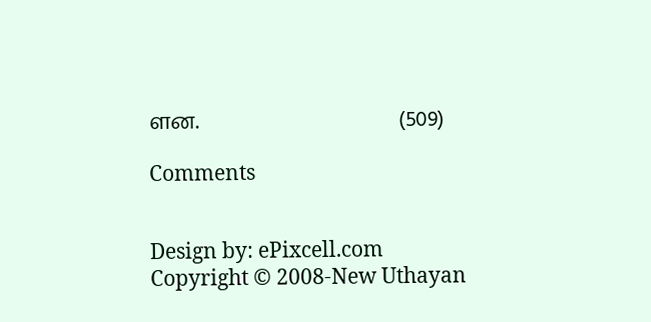ளன.                                       (509)

Comments


Design by: ePixcell.com
Copyright © 2008-New Uthayan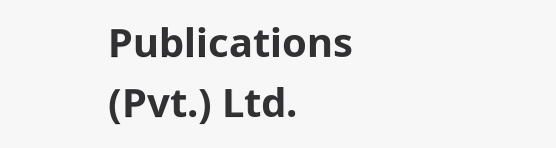Publications (Pvt.) Ltd.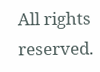All rights reserved.